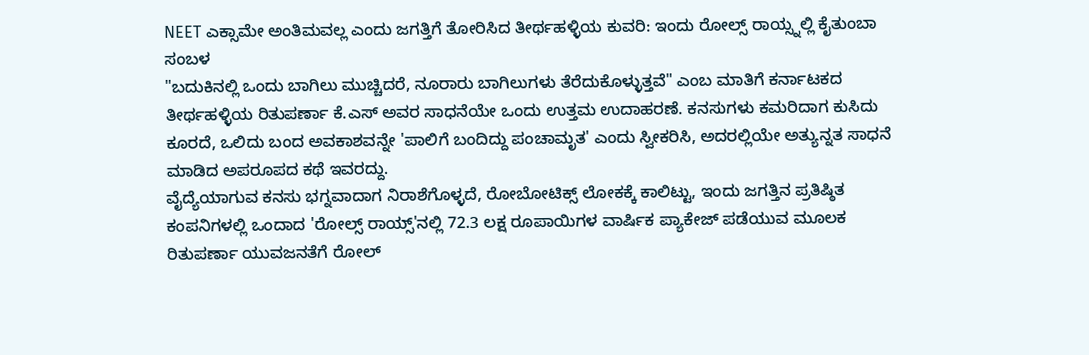NEET ಎಕ್ಸಾಮೇ ಅಂತಿಮವಲ್ಲ ಎಂದು ಜಗತ್ತಿಗೆ ತೋರಿಸಿದ ತೀರ್ಥಹಳ್ಳಿಯ ಕುವರಿ: ಇಂದು ರೋಲ್ಸ್ ರಾಯ್ಸ್ನಲ್ಲಿ ಕೈತುಂಬಾ ಸಂಬಳ
"ಬದುಕಿನಲ್ಲಿ ಒಂದು ಬಾಗಿಲು ಮುಚ್ಚಿದರೆ, ನೂರಾರು ಬಾಗಿಲುಗಳು ತೆರೆದುಕೊಳ್ಳುತ್ತವೆ" ಎಂಬ ಮಾತಿಗೆ ಕರ್ನಾಟಕದ ತೀರ್ಥಹಳ್ಳಿಯ ರಿತುಪರ್ಣಾ ಕೆ.ಎಸ್ ಅವರ ಸಾಧನೆಯೇ ಒಂದು ಉತ್ತಮ ಉದಾಹರಣೆ. ಕನಸುಗಳು ಕಮರಿದಾಗ ಕುಸಿದು ಕೂರದೆ, ಒಲಿದು ಬಂದ ಅವಕಾಶವನ್ನೇ 'ಪಾಲಿಗೆ ಬಂದಿದ್ದು ಪಂಚಾಮೃತ' ಎಂದು ಸ್ವೀಕರಿಸಿ, ಅದರಲ್ಲಿಯೇ ಅತ್ಯುನ್ನತ ಸಾಧನೆ ಮಾಡಿದ ಅಪರೂಪದ ಕಥೆ ಇವರದ್ದು.
ವೈದ್ಯೆಯಾಗುವ ಕನಸು ಭಗ್ನವಾದಾಗ ನಿರಾಶೆಗೊಳ್ಳದೆ, ರೋಬೋಟಿಕ್ಸ್ ಲೋಕಕ್ಕೆ ಕಾಲಿಟ್ಟು, ಇಂದು ಜಗತ್ತಿನ ಪ್ರತಿಷ್ಠಿತ ಕಂಪನಿಗಳಲ್ಲಿ ಒಂದಾದ 'ರೋಲ್ಸ್ ರಾಯ್ಸ್'ನಲ್ಲಿ 72.3 ಲಕ್ಷ ರೂಪಾಯಿಗಳ ವಾರ್ಷಿಕ ಪ್ಯಾಕೇಜ್ ಪಡೆಯುವ ಮೂಲಕ ರಿತುಪರ್ಣಾ ಯುವಜನತೆಗೆ ರೋಲ್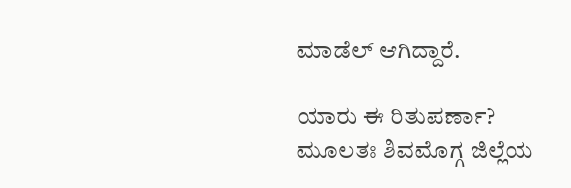ಮಾಡೆಲ್ ಆಗಿದ್ದಾರೆ.

ಯಾರು ಈ ರಿತುಪರ್ಣಾ?
ಮೂಲತಃ ಶಿವಮೊಗ್ಗ ಜಿಲ್ಲೆಯ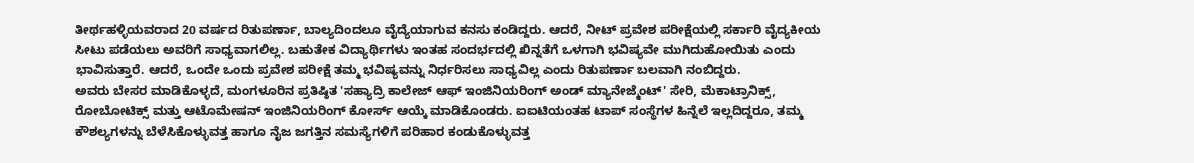ತೀರ್ಥಹಳ್ಳಿಯವರಾದ 20 ವರ್ಷದ ರಿತುಪರ್ಣಾ, ಬಾಲ್ಯದಿಂದಲೂ ವೈದ್ಯೆಯಾಗುವ ಕನಸು ಕಂಡಿದ್ದರು. ಆದರೆ, ನೀಟ್ ಪ್ರವೇಶ ಪರೀಕ್ಷೆಯಲ್ಲಿ ಸರ್ಕಾರಿ ವೈದ್ಯಕೀಯ ಸೀಟು ಪಡೆಯಲು ಅವರಿಗೆ ಸಾಧ್ಯವಾಗಲಿಲ್ಲ. ಬಹುತೇಕ ವಿದ್ಯಾರ್ಥಿಗಳು ಇಂತಹ ಸಂದರ್ಭದಲ್ಲಿ ಖಿನ್ನತೆಗೆ ಒಳಗಾಗಿ ಭವಿಷ್ಯವೇ ಮುಗಿದುಹೋಯಿತು ಎಂದು ಭಾವಿಸುತ್ತಾರೆ. ಆದರೆ, ಒಂದೇ ಒಂದು ಪ್ರವೇಶ ಪರೀಕ್ಷೆ ತಮ್ಮ ಭವಿಷ್ಯವನ್ನು ನಿರ್ಧರಿಸಲು ಸಾಧ್ಯವಿಲ್ಲ ಎಂದು ರಿತುಪರ್ಣಾ ಬಲವಾಗಿ ನಂಬಿದ್ದರು.
ಅವರು ಬೇಸರ ಮಾಡಿಕೊಳ್ಳದೆ, ಮಂಗಳೂರಿನ ಪ್ರತಿಷ್ಠಿತ 'ಸಹ್ಯಾದ್ರಿ ಕಾಲೇಜ್ ಆಫ್ ಇಂಜಿನಿಯರಿಂಗ್ ಅಂಡ್ ಮ್ಯಾನೇಜ್ಮೆಂಟ್' ಸೇರಿ, ಮೆಕಾಟ್ರಾನಿಕ್ಸ್, ರೋಬೋಟಿಕ್ಸ್ ಮತ್ತು ಆಟೊಮೇಷನ್ ಇಂಜಿನಿಯರಿಂಗ್ ಕೋರ್ಸ್ ಆಯ್ಕೆ ಮಾಡಿಕೊಂಡರು. ಐಐಟಿಯಂತಹ ಟಾಪ್ ಸಂಸ್ಥೆಗಳ ಹಿನ್ನೆಲೆ ಇಲ್ಲದಿದ್ದರೂ, ತಮ್ಮ ಕೌಶಲ್ಯಗಳನ್ನು ಬೆಳೆಸಿಕೊಳ್ಳುವತ್ತ ಹಾಗೂ ನೈಜ ಜಗತ್ತಿನ ಸಮಸ್ಯೆಗಳಿಗೆ ಪರಿಹಾರ ಕಂಡುಕೊಳ್ಳುವತ್ತ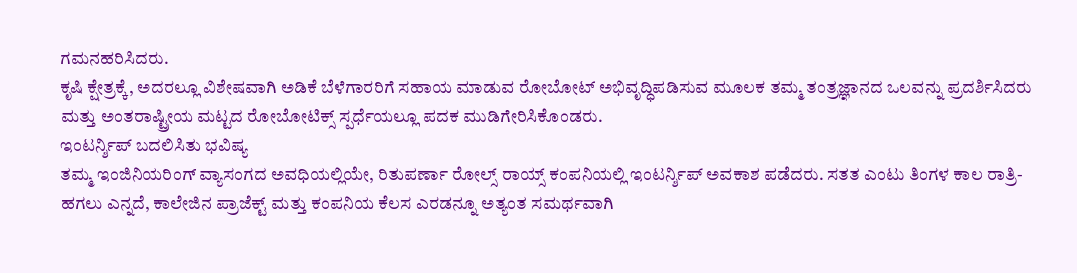ಗಮನಹರಿಸಿದರು.
ಕೃಷಿ ಕ್ಷೇತ್ರಕ್ಕೆ, ಅದರಲ್ಲೂ ವಿಶೇಷವಾಗಿ ಅಡಿಕೆ ಬೆಳೆಗಾರರಿಗೆ ಸಹಾಯ ಮಾಡುವ ರೋಬೋಟ್ ಅಭಿವೃದ್ಧಿಪಡಿಸುವ ಮೂಲಕ ತಮ್ಮ ತಂತ್ರಜ್ಞಾನದ ಒಲವನ್ನು ಪ್ರದರ್ಶಿಸಿದರು ಮತ್ತು ಅಂತರಾಷ್ಟ್ರೀಯ ಮಟ್ಟದ ರೋಬೋಟಿಕ್ಸ್ ಸ್ಪರ್ಧೆಯಲ್ಲೂ ಪದಕ ಮುಡಿಗೇರಿಸಿಕೊಂಡರು.
ಇಂಟರ್ನ್ಶಿಪ್ ಬದಲಿಸಿತು ಭವಿಷ್ಯ
ತಮ್ಮ ಇಂಜಿನಿಯರಿಂಗ್ ವ್ಯಾಸಂಗದ ಅವಧಿಯಲ್ಲಿಯೇ, ರಿತುಪರ್ಣಾ ರೋಲ್ಸ್ ರಾಯ್ಸ್ ಕಂಪನಿಯಲ್ಲಿ ಇಂಟರ್ನ್ಶಿಪ್ ಅವಕಾಶ ಪಡೆದರು. ಸತತ ಎಂಟು ತಿಂಗಳ ಕಾಲ ರಾತ್ರಿ-ಹಗಲು ಎನ್ನದೆ, ಕಾಲೇಜಿನ ಪ್ರಾಜೆಕ್ಟ್ ಮತ್ತು ಕಂಪನಿಯ ಕೆಲಸ ಎರಡನ್ನೂ ಅತ್ಯಂತ ಸಮರ್ಥವಾಗಿ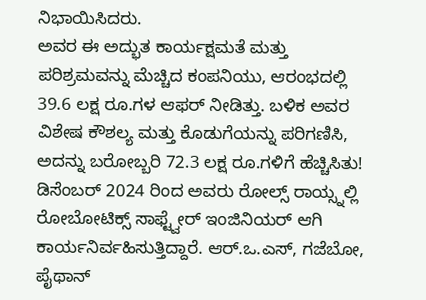ನಿಭಾಯಿಸಿದರು.
ಅವರ ಈ ಅದ್ಭುತ ಕಾರ್ಯಕ್ಷಮತೆ ಮತ್ತು ಪರಿಶ್ರಮವನ್ನು ಮೆಚ್ಚಿದ ಕಂಪನಿಯು, ಆರಂಭದಲ್ಲಿ 39.6 ಲಕ್ಷ ರೂ.ಗಳ ಆಫರ್ ನೀಡಿತ್ತು. ಬಳಿಕ ಅವರ ವಿಶೇಷ ಕೌಶಲ್ಯ ಮತ್ತು ಕೊಡುಗೆಯನ್ನು ಪರಿಗಣಿಸಿ, ಅದನ್ನು ಬರೋಬ್ಬರಿ 72.3 ಲಕ್ಷ ರೂ.ಗಳಿಗೆ ಹೆಚ್ಚಿಸಿತು!
ಡಿಸೆಂಬರ್ 2024 ರಿಂದ ಅವರು ರೋಲ್ಸ್ ರಾಯ್ಸ್ನಲ್ಲಿ ರೋಬೋಟಿಕ್ಸ್ ಸಾಫ್ಟ್ವೇರ್ ಇಂಜಿನಿಯರ್ ಆಗಿ ಕಾರ್ಯನಿರ್ವಹಿಸುತ್ತಿದ್ದಾರೆ. ಆರ್.ಒ.ಎಸ್, ಗಜೆಬೋ, ಪೈಥಾನ್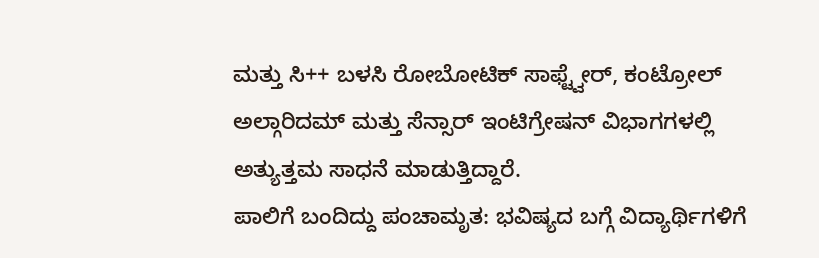ಮತ್ತು ಸಿ++ ಬಳಸಿ ರೋಬೋಟಿಕ್ ಸಾಫ್ಟ್ವೇರ್, ಕಂಟ್ರೋಲ್ ಅಲ್ಗಾರಿದಮ್ ಮತ್ತು ಸೆನ್ಸಾರ್ ಇಂಟಿಗ್ರೇಷನ್ ವಿಭಾಗಗಳಲ್ಲಿ ಅತ್ಯುತ್ತಮ ಸಾಧನೆ ಮಾಡುತ್ತಿದ್ದಾರೆ.
ಪಾಲಿಗೆ ಬಂದಿದ್ದು ಪಂಚಾಮೃತ: ಭವಿಷ್ಯದ ಬಗ್ಗೆ ವಿದ್ಯಾರ್ಥಿಗಳಿಗೆ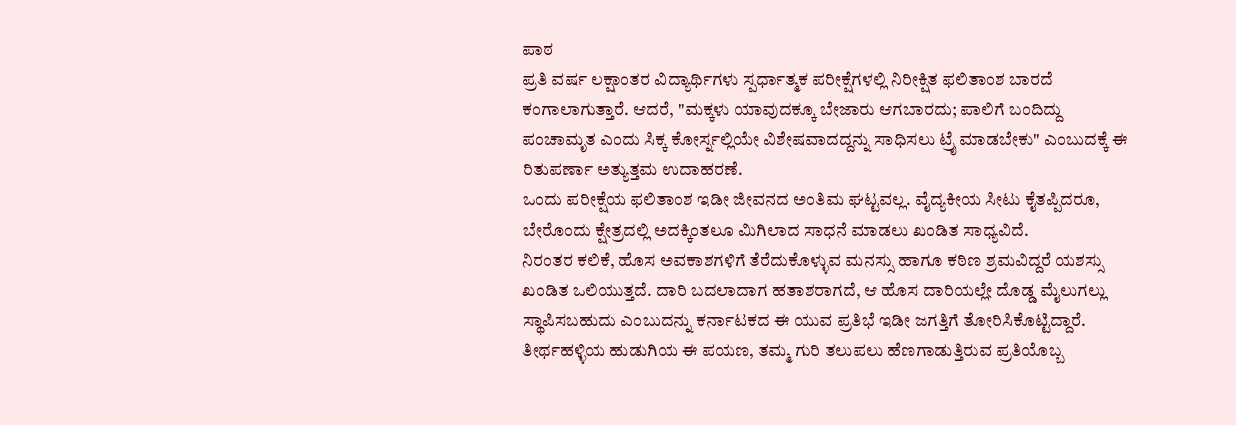ಪಾಠ
ಪ್ರತಿ ವರ್ಷ ಲಕ್ಷಾಂತರ ವಿದ್ಯಾರ್ಥಿಗಳು ಸ್ಪರ್ಧಾತ್ಮಕ ಪರೀಕ್ಷೆಗಳಲ್ಲಿ ನಿರೀಕ್ಷಿತ ಫಲಿತಾಂಶ ಬಾರದೆ ಕಂಗಾಲಾಗುತ್ತಾರೆ. ಆದರೆ, "ಮಕ್ಕಳು ಯಾವುದಕ್ಕೂ ಬೇಜಾರು ಆಗಬಾರದು; ಪಾಲಿಗೆ ಬಂದಿದ್ದು ಪಂಚಾಮೃತ ಎಂದು ಸಿಕ್ಕ ಕೋರ್ಸ್ನಲ್ಲಿಯೇ ವಿಶೇಷವಾದದ್ದನ್ನು ಸಾಧಿಸಲು ಟ್ರೈ ಮಾಡಬೇಕು" ಎಂಬುದಕ್ಕೆ ಈ ರಿತುಪರ್ಣಾ ಅತ್ಯುತ್ತಮ ಉದಾಹರಣೆ.
ಒಂದು ಪರೀಕ್ಷೆಯ ಫಲಿತಾಂಶ ಇಡೀ ಜೀವನದ ಅಂತಿಮ ಘಟ್ಟವಲ್ಲ. ವೈದ್ಯಕೀಯ ಸೀಟು ಕೈತಪ್ಪಿದರೂ, ಬೇರೊಂದು ಕ್ಷೇತ್ರದಲ್ಲಿ ಅದಕ್ಕಿಂತಲೂ ಮಿಗಿಲಾದ ಸಾಧನೆ ಮಾಡಲು ಖಂಡಿತ ಸಾಧ್ಯವಿದೆ.
ನಿರಂತರ ಕಲಿಕೆ, ಹೊಸ ಅವಕಾಶಗಳಿಗೆ ತೆರೆದುಕೊಳ್ಳುವ ಮನಸ್ಸು ಹಾಗೂ ಕಠಿಣ ಶ್ರಮವಿದ್ದರೆ ಯಶಸ್ಸು ಖಂಡಿತ ಒಲಿಯುತ್ತದೆ. ದಾರಿ ಬದಲಾದಾಗ ಹತಾಶರಾಗದೆ, ಆ ಹೊಸ ದಾರಿಯಲ್ಲೇ ದೊಡ್ಡ ಮೈಲುಗಲ್ಲು ಸ್ಥಾಪಿಸಬಹುದು ಎಂಬುದನ್ನು ಕರ್ನಾಟಕದ ಈ ಯುವ ಪ್ರತಿಭೆ ಇಡೀ ಜಗತ್ತಿಗೆ ತೋರಿಸಿಕೊಟ್ಟಿದ್ದಾರೆ. ತೀರ್ಥಹಳ್ಳಿಯ ಹುಡುಗಿಯ ಈ ಪಯಣ, ತಮ್ಮ ಗುರಿ ತಲುಪಲು ಹೆಣಗಾಡುತ್ತಿರುವ ಪ್ರತಿಯೊಬ್ಬ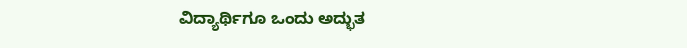ವಿದ್ಯಾರ್ಥಿಗೂ ಒಂದು ಅದ್ಭುತ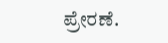ಪ್ರೇರಣೆ.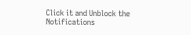Click it and Unblock the Notifications